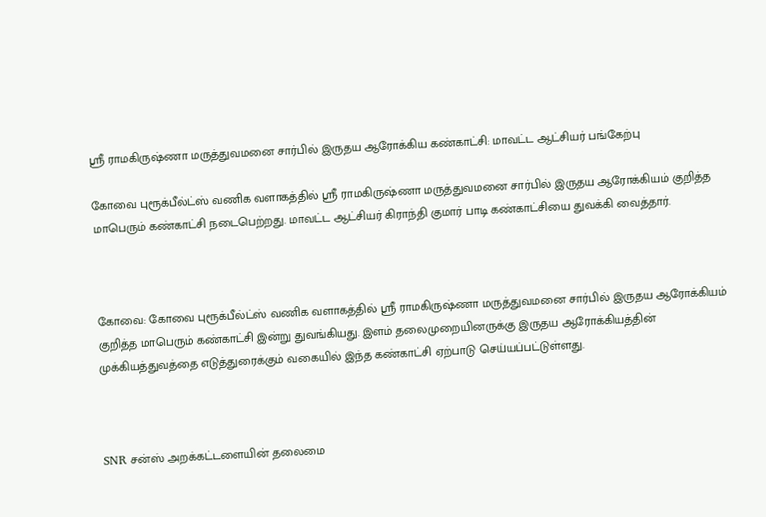ஸ்ரீ ராமகிருஷ்ணா மருத்துவமனை சார்பில் இருதய ஆரோக்கிய கண்காட்சி: மாவட்ட ஆட்சியர் பங்கேற்பு

கோவை புரூக்பீல்ட்ஸ் வணிக வளாகத்தில் ஸ்ரீ ராமகிருஷ்ணா மருத்துவமனை சார்பில் இருதய ஆரோக்கியம் குறித்த மாபெரும் கண்காட்சி நடைபெற்றது. மாவட்ட ஆட்சியர் கிராந்தி குமார் பாடி கண்காட்சியை துவக்கி வைத்தார்.



கோவை: கோவை புரூக்பீல்ட்ஸ் வணிக வளாகத்தில் ஸ்ரீ ராமகிருஷ்ணா மருத்துவமனை சார்பில் இருதய ஆரோக்கியம் குறித்த மாபெரும் கண்காட்சி இன்று துவங்கியது. இளம் தலைமுறையினருக்கு இருதய ஆரோக்கியத்தின் முக்கியத்துவத்தை எடுத்துரைக்கும் வகையில் இந்த கண்காட்சி ஏற்பாடு செய்யப்பட்டுள்ளது.



SNR சன்ஸ் அறக்கட்டளையின் தலைமை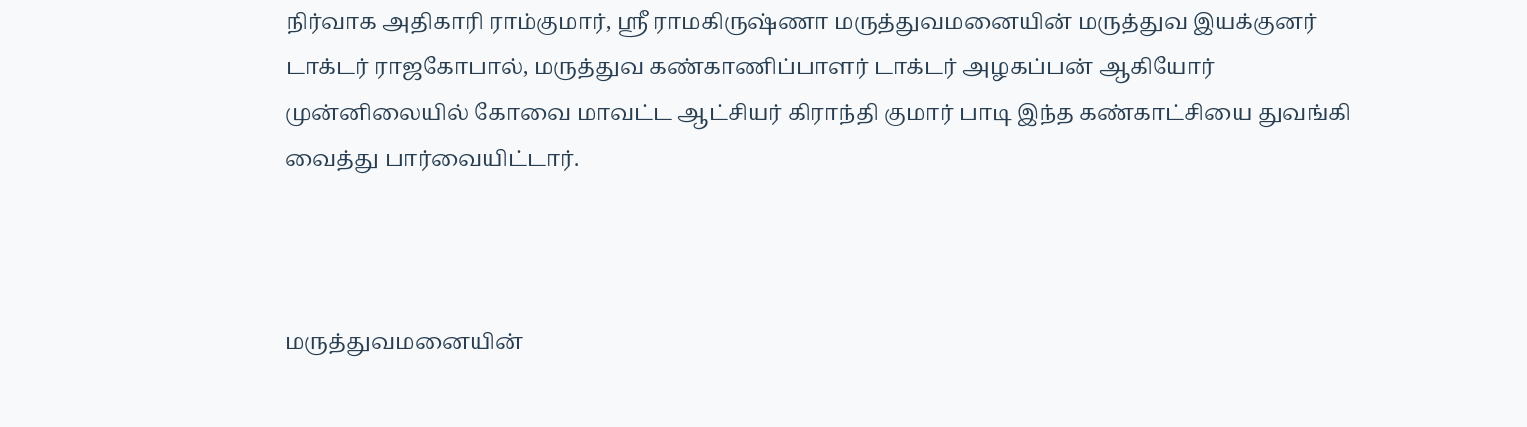நிர்வாக அதிகாரி ராம்குமார், ஸ்ரீ ராமகிருஷ்ணா மருத்துவமனையின் மருத்துவ இயக்குனர் டாக்டர் ராஜகோபால், மருத்துவ கண்காணிப்பாளர் டாக்டர் அழகப்பன் ஆகியோர் முன்னிலையில் கோவை மாவட்ட ஆட்சியர் கிராந்தி குமார் பாடி இந்த கண்காட்சியை துவங்கி வைத்து பார்வையிட்டார்.



மருத்துவமனையின்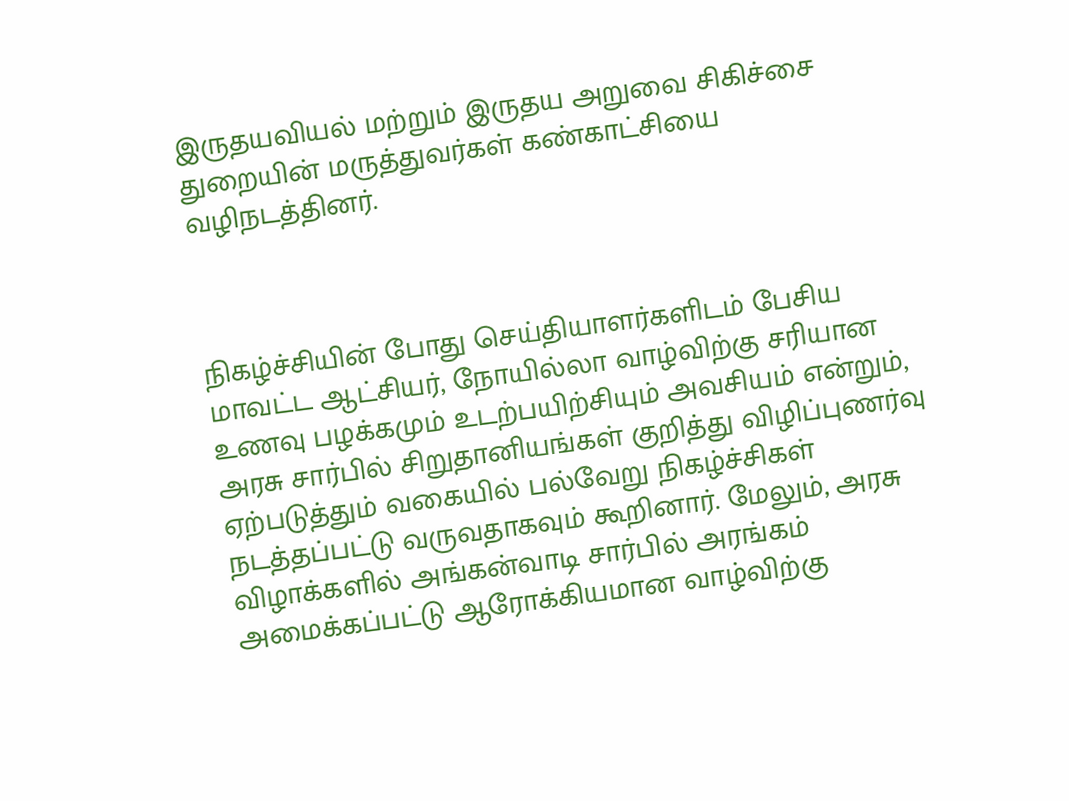இருதயவியல் மற்றும் இருதய அறுவை சிகிச்சை துறையின் மருத்துவர்கள் கண்காட்சியை வழிநடத்தினர்.



நிகழ்ச்சியின் போது செய்தியாளர்களிடம் பேசிய மாவட்ட ஆட்சியர், நோயில்லா வாழ்விற்கு சரியான உணவு பழக்கமும் உடற்பயிற்சியும் அவசியம் என்றும், அரசு சார்பில் சிறுதானியங்கள் குறித்து விழிப்புணர்வு ஏற்படுத்தும் வகையில் பல்வேறு நிகழ்ச்சிகள் நடத்தப்பட்டு வருவதாகவும் கூறினார். மேலும், அரசு விழாக்களில் அங்கன்வாடி சார்பில் அரங்கம் அமைக்கப்பட்டு ஆரோக்கியமான வாழ்விற்கு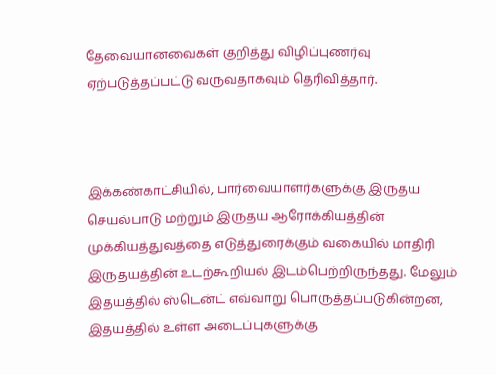தேவையானவைகள் குறித்து விழிப்புணர்வு ஏற்படுத்தப்பட்டு வருவதாகவும் தெரிவித்தார்.



இக்கண்காட்சியில், பார்வையாளர்களுக்கு இருதய செயல்பாடு மற்றும் இருதய ஆரோக்கியத்தின் முக்கியத்துவத்தை எடுத்துரைக்கும் வகையில் மாதிரி இருதயத்தின் உடற்கூறியல் இடம்பெற்றிருந்தது. மேலும் இதயத்தில் ஸ்டென்ட் எவ்வாறு பொருத்தப்படுகின்றன, இதயத்தில் உள்ள அடைப்புகளுக்கு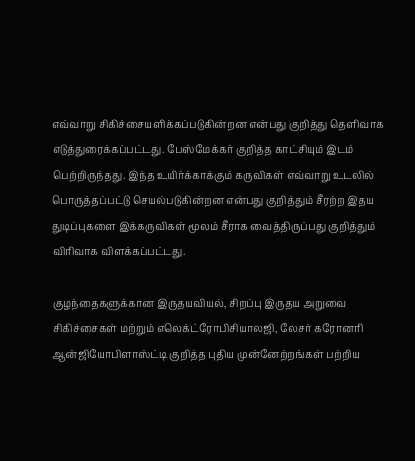எவ்வாறு சிகிச்சையளிக்கப்படுகின்றன என்பது குறித்து தெளிவாக எடுத்துரைக்கப்பட்டது. பேஸ்மேக்கர் குறித்த காட்சியும் இடம் பெற்றிருந்தது. இந்த உயிர்க்காக்கும் கருவிகள் எவ்வாறு உடலில் பொருத்தப்பட்டு செயல்படுகின்றன என்பது குறித்தும் சீரற்ற இதய துடிப்புகளை இக்கருவிகள் மூலம் சீராக வைத்திருப்பது குறித்தும் விரிவாக விளக்கப்பட்டது.

குழந்தைகளுக்கான இருதயவியல், சிறப்பு இருதய அறுவை சிகிச்சைகள் மற்றும் எலெக்ட்ரோபிசியாலஜி, லேசர் கரோனரி ஆன்ஜியோபிளாஸ்ட்டி குறித்த புதிய முன்னேற்றங்கள் பற்றிய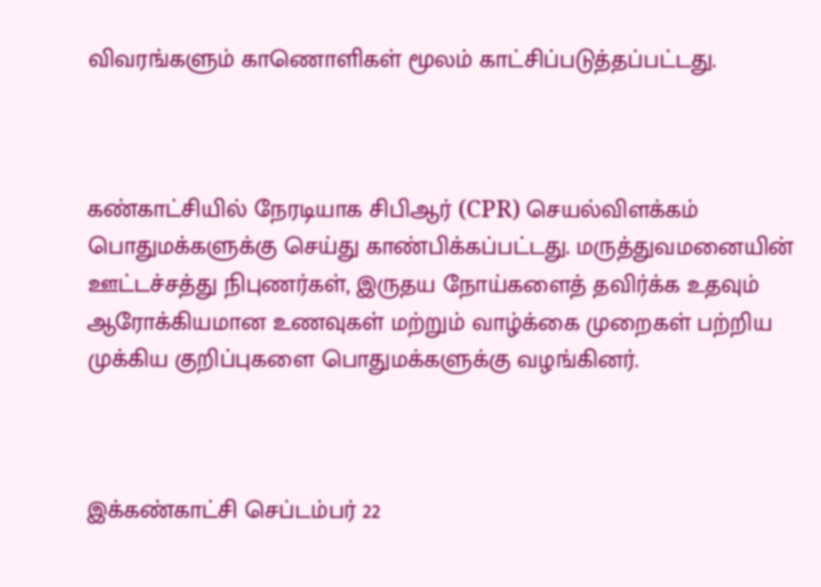விவரங்களும் காணொளிகள் மூலம் காட்சிப்படுத்தப்பட்டது.



கண்காட்சியில் நேரடியாக சிபிஆர் (CPR) செயல்விளக்கம் பொதுமக்களுக்கு செய்து காண்பிக்கப்பட்டது. மருத்துவமனையின் ஊட்டச்சத்து நிபுணர்கள், இருதய நோய்களைத் தவிர்க்க உதவும் ஆரோக்கியமான உணவுகள் மற்றும் வாழ்க்கை முறைகள் பற்றிய முக்கிய குறிப்புகளை பொதுமக்களுக்கு வழங்கினர்.



இக்கண்காட்சி செப்டம்பர் 22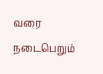வரை நடைபெறும்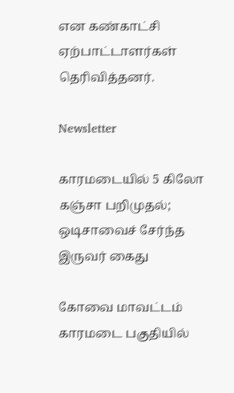என கண்காட்சி ஏற்பாட்டாளர்கள் தெரிவித்தனர்.

Newsletter

காரமடையில் 5 கிலோ கஞ்சா பறிமுதல்; ஒடிசாவைச் சேர்ந்த இருவர் கைது

கோவை மாவட்டம் காரமடை பகுதியில்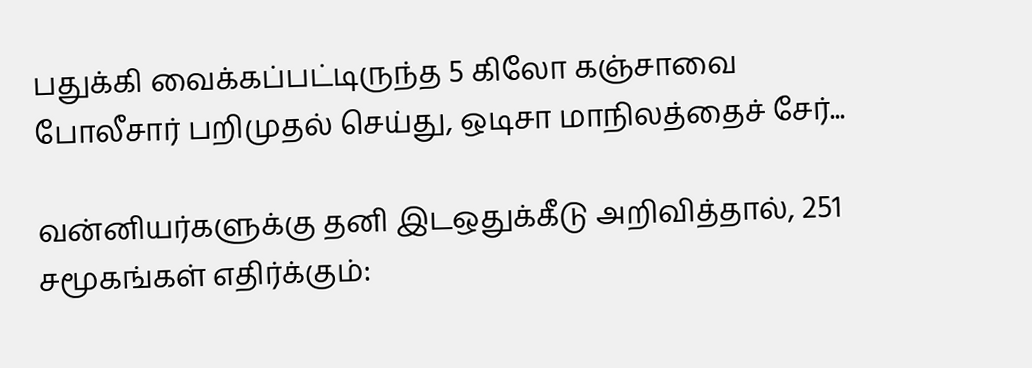பதுக்கி வைக்கப்பட்டிருந்த 5 கிலோ கஞ்சாவை போலீசார் பறிமுதல் செய்து, ஒடிசா மாநிலத்தைச் சேர்...

வன்னியர்களுக்கு தனி இடஒதுக்கீடு அறிவித்தால், 251 சமூகங்கள் எதிர்க்கும்: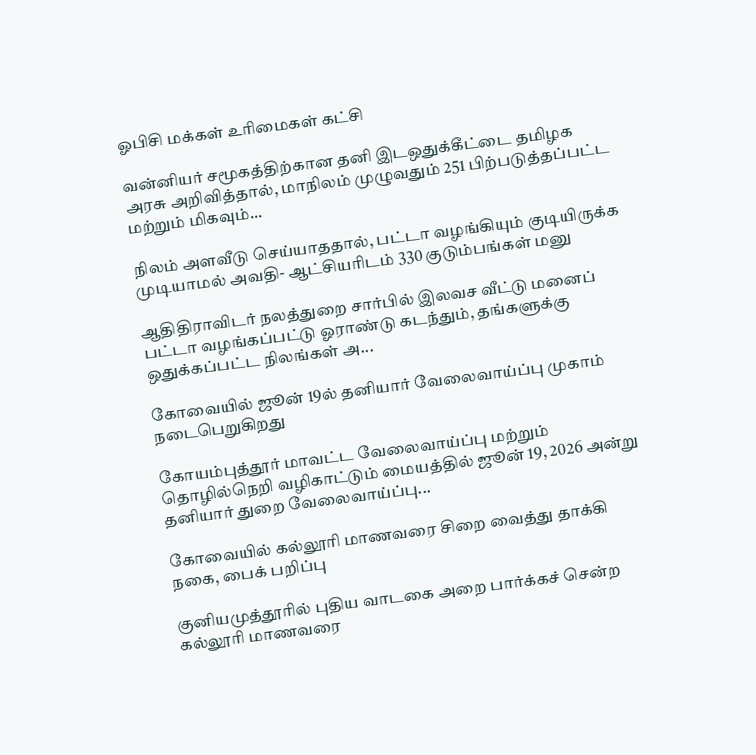ஓபிசி மக்கள் உரிமைகள் கட்சி

வன்னியர் சமூகத்திற்கான தனி இடஒதுக்கீட்டை தமிழக அரசு அறிவித்தால், மாநிலம் முழுவதும் 251 பிற்படுத்தப்பட்ட மற்றும் மிகவும்...

நிலம் அளவீடு செய்யாததால், பட்டா வழங்கியும் குடியிருக்க முடியாமல் அவதி- ஆட்சியரிடம் 330 குடும்பங்கள் மனு

ஆதிதிராவிடர் நலத்துறை சார்பில் இலவச வீட்டு மனைப் பட்டா வழங்கப்பட்டு ஓராண்டு கடந்தும், தங்களுக்கு ஒதுக்கப்பட்ட நிலங்கள் அ...

கோவையில் ஜூன் 19ல் தனியார் வேலைவாய்ப்பு முகாம் நடைபெறுகிறது

கோயம்புத்தூர் மாவட்ட வேலைவாய்ப்பு மற்றும் தொழில்நெறி வழிகாட்டும் மையத்தில் ஜூன் 19, 2026 அன்று தனியார் துறை வேலைவாய்ப்பு...

கோவையில் கல்லூரி மாணவரை சிறை வைத்து தாக்கி நகை, பைக் பறிப்பு

குனியமுத்தூரில் புதிய வாடகை அறை பார்க்கச் சென்ற கல்லூரி மாணவரை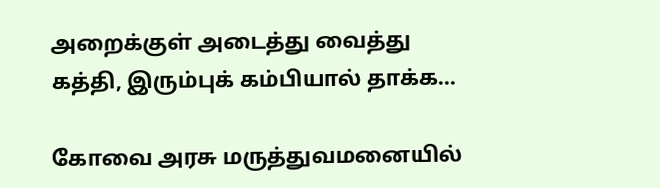அறைக்குள் அடைத்து வைத்து கத்தி, இரும்புக் கம்பியால் தாக்க...

கோவை அரசு மருத்துவமனையில்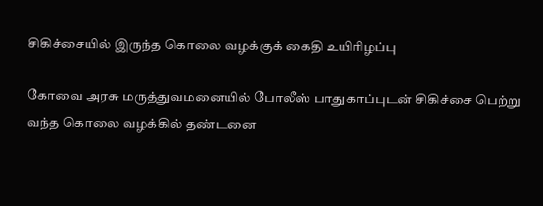சிகிச்சையில் இருந்த கொலை வழக்குக் கைதி உயிரிழப்பு

கோவை அரசு மருத்துவமனையில் போலீஸ் பாதுகாப்புடன் சிகிச்சை பெற்று வந்த கொலை வழக்கில் தண்டனை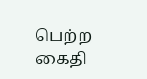பெற்ற கைதி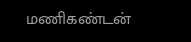மணிகண்டன்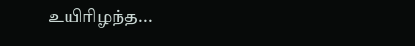உயிரிழந்த...